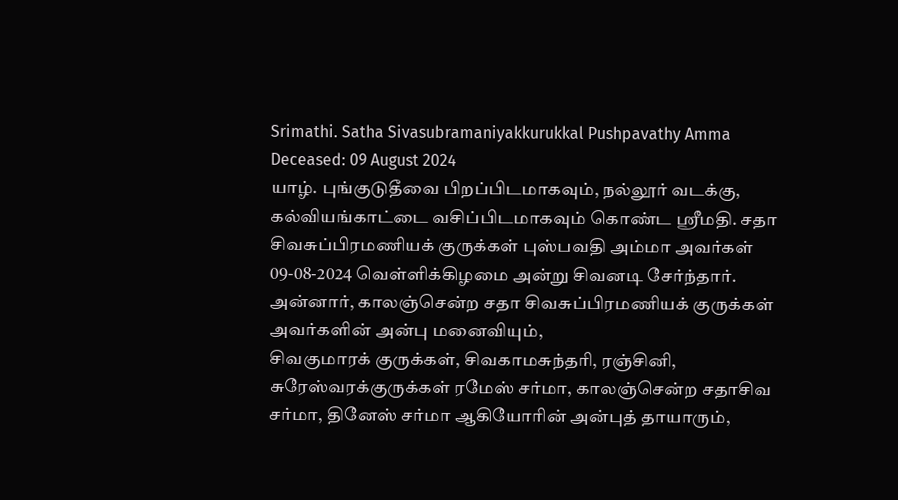Srimathi. Satha Sivasubramaniyakkurukkal Pushpavathy Amma
Deceased: 09 August 2024
யாழ். புங்குடுதீவை பிறப்பிடமாகவும், நல்லூர் வடக்கு, கல்வியங்காட்டை வசிப்பிடமாகவும் கொண்ட ஸ்ரீமதி. சதா சிவசுப்பிரமணியக் குருக்கள் புஸ்பவதி அம்மா அவர்கள் 09-08-2024 வெள்ளிக்கிழமை அன்று சிவனடி சேர்ந்தார்.
அன்னார், காலஞ்சென்ற சதா சிவசுப்பிரமணியக் குருக்கள் அவர்களின் அன்பு மனைவியும்,
சிவகுமாரக் குருக்கள், சிவகாமசுந்தரி, ரஞ்சினி, சுரேஸ்வரக்குருக்கள் ரமேஸ் சர்மா, காலஞ்சென்ற சதாசிவ சர்மா, தினேஸ் சர்மா ஆகியோரின் அன்புத் தாயாரும்,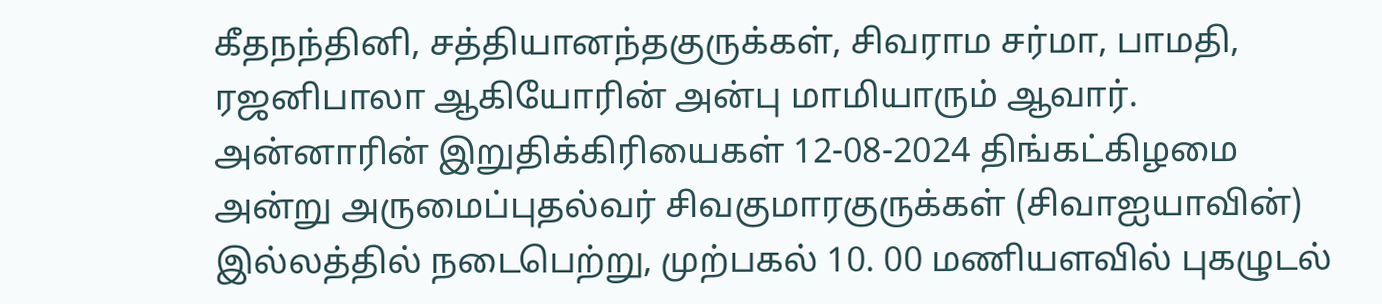கீதநந்தினி, சத்தியானந்தகுருக்கள், சிவராம சர்மா, பாமதி, ரஜனிபாலா ஆகியோரின் அன்பு மாமியாரும் ஆவார்.
அன்னாரின் இறுதிக்கிரியைகள் 12-08-2024 திங்கட்கிழமை அன்று அருமைப்புதல்வர் சிவகுமாரகுருக்கள் (சிவாஐயாவின்) இல்லத்தில் நடைபெற்று, முற்பகல் 10. 00 மணியளவில் புகழுடல்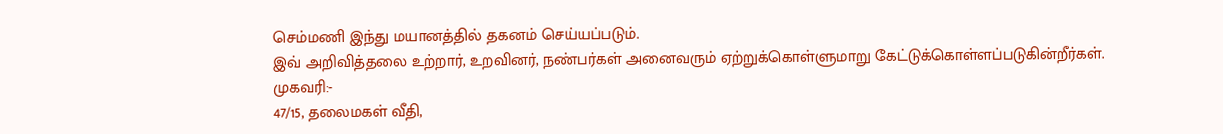செம்மணி இந்து மயானத்தில் தகனம் செய்யப்படும்.
இவ் அறிவித்தலை உற்றார், உறவினர், நண்பர்கள் அனைவரும் ஏற்றுக்கொள்ளுமாறு கேட்டுக்கொள்ளப்படுகின்றீர்கள்.
முகவரி:-
47/15, தலைமகள் வீதி,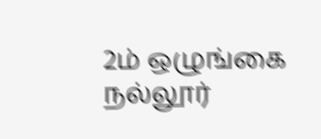2ம் ஒழுங்கை
நல்லூர்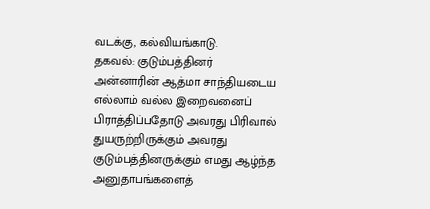வடக்கு, கல்வியங்காடு.
தகவல்: குடும்பத்தினர்
அன்னாரின் ஆத்மா சாந்தியடைய எல்லாம் வல்ல இறைவனைப் பிராத்திப்பதோடு அவரது பிரிவால் துயருற்றிருக்கும் அவரது குடும்பத்தினருக்கும் எமது ஆழ்ந்த அனுதாபங்களைத்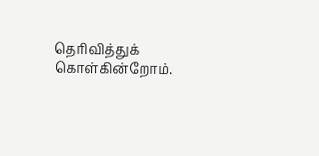தெரிவித்துக் கொள்கின்றோம்.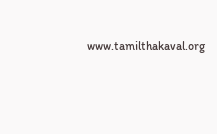www.tamilthakaval.org